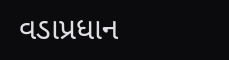વડાપ્રધાન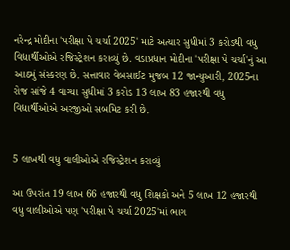નરેન્દ્ર મોદીના 'પરીક્ષા પે ચર્ચા 2025' માટે અત્યાર સુધીમાં 3 કરોડથી વધુ વિદ્યાર્થીઓએ રજિસ્ટ્રેશન કરાવ્યું છે. વડાપ્રધાન મોદીના 'પરીક્ષા પે ચર્ચા'નું આ આઠમું સંસ્કરણ છે. સત્તાવાર વેબસાઈટ મુજબ 12 જાન્યુઆરી, 2025ના રોજ સાંજે 4 વાગ્યા સુધીમાં 3 કરોડ 13 લાખ 83 હજારથી વધુ વિદ્યાર્થીઓએ અરજીઓ સબમિટ કરી છે.


5 લાખથી વધુ વાલીઓએ રજિસ્ટ્રેશન કરાવ્યું

આ ઉપરાંત 19 લાખ 66 હજારથી વધુ શિક્ષકો અને 5 લાખ 12 હજારથી વધુ વાલીઓએ પણ 'પરીક્ષા પે ચર્ચા 2025'માં ભાગ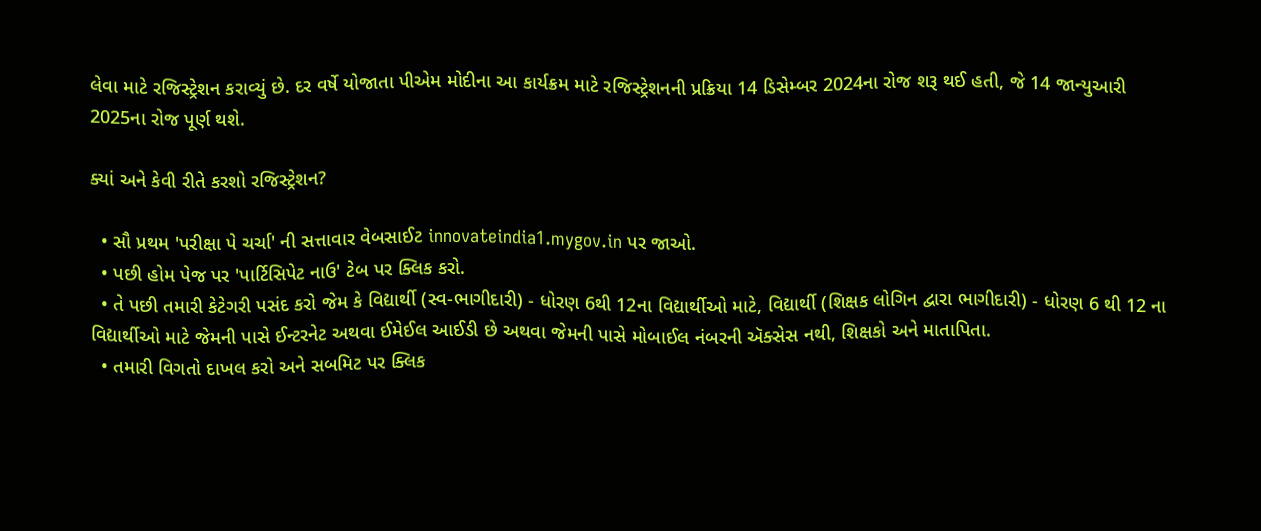લેવા માટે રજિસ્ટ્રેશન કરાવ્યું છે. દર વર્ષે યોજાતા પીએમ મોદીના આ કાર્યક્રમ માટે રજિસ્ટ્રેશનની પ્રક્રિયા 14 ડિસેમ્બર 2024ના રોજ શરૂ થઈ હતી, જે 14 જાન્યુઆરી 2025ના રોજ પૂર્ણ થશે.

ક્યાં અને કેવી રીતે કરશો રજિસ્ટ્રેશન?

  • સૌ પ્રથમ 'પરીક્ષા પે ચર્ચા' ની સત્તાવાર વેબસાઈટ innovateindia1.mygov.in પર જાઓ.
  • પછી હોમ પેજ પર 'પાર્ટિસિપેટ નાઉ' ટેબ પર ક્લિક કરો.
  • તે પછી તમારી કેટેગરી પસંદ કરો જેમ કે વિદ્યાર્થી (સ્વ-ભાગીદારી) - ધોરણ 6થી 12ના વિદ્યાર્થીઓ માટે, વિદ્યાર્થી (શિક્ષક લોગિન દ્વારા ભાગીદારી) - ધોરણ 6 થી 12 ના વિદ્યાર્થીઓ માટે જેમની પાસે ઈન્ટરનેટ અથવા ઈમેઈલ આઈડી છે અથવા જેમની પાસે મોબાઈલ નંબરની ઍક્સેસ નથી, શિક્ષકો અને માતાપિતા.
  • તમારી વિગતો દાખલ કરો અને સબમિટ પર ક્લિક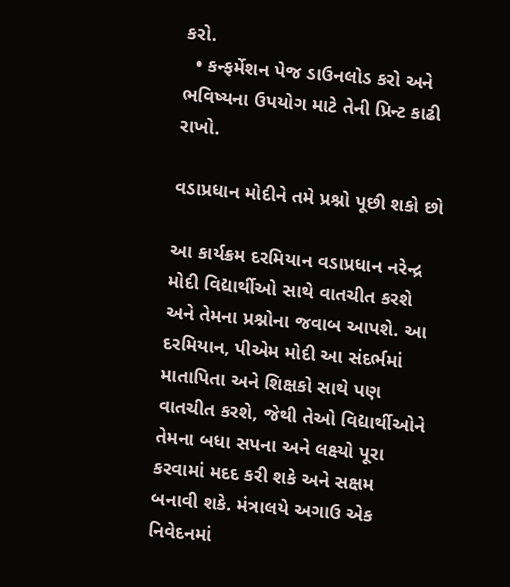કરો.
  • કન્ફર્મેશન પેજ ડાઉનલોડ કરો અને ભવિષ્યના ઉપયોગ માટે તેની પ્રિન્ટ કાઢી રાખો.

વડાપ્રધાન મોદીને તમે પ્રશ્નો પૂછી શકો છો

આ કાર્યક્રમ દરમિયાન વડાપ્રધાન નરેન્દ્ર મોદી વિદ્યાર્થીઓ સાથે વાતચીત કરશે અને તેમના પ્રશ્નોના જવાબ આપશે. આ દરમિયાન, પીએમ મોદી આ સંદર્ભમાં માતાપિતા અને શિક્ષકો સાથે પણ વાતચીત કરશે, જેથી તેઓ વિદ્યાર્થીઓને તેમના બધા સપના અને લક્ષ્યો પૂરા કરવામાં મદદ કરી શકે અને સક્ષમ બનાવી શકે. મંત્રાલયે અગાઉ એક નિવેદનમાં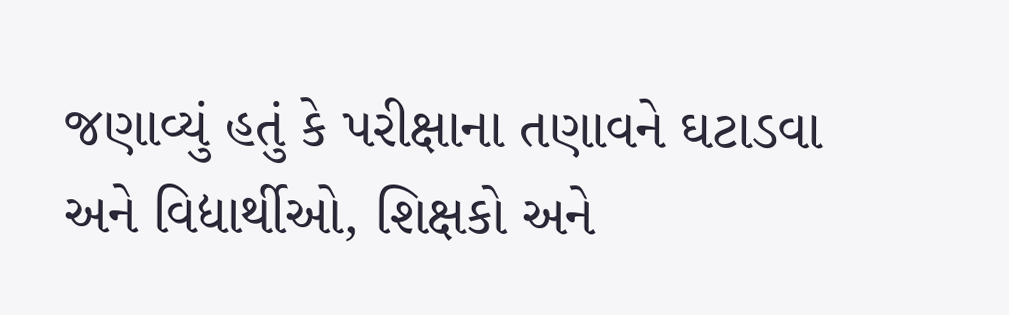જણાવ્યું હતું કે પરીક્ષાના તણાવને ઘટાડવા અને વિદ્યાર્થીઓ, શિક્ષકો અને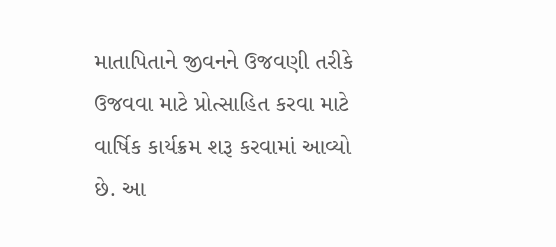માતાપિતાને જીવનને ઉજવણી તરીકે ઉજવવા માટે પ્રોત્સાહિત કરવા માટે વાર્ષિક કાર્યક્રમ શરૂ કરવામાં આવ્યો છે. આ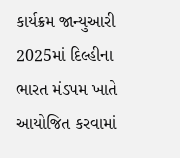કાર્યક્રમ જાન્યુઆરી 2025માં દિલ્હીના ભારત મંડપમ ખાતે આયોજિત કરવામાં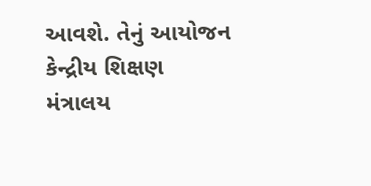આવશે. તેનું આયોજન કેન્દ્રીય શિક્ષણ મંત્રાલય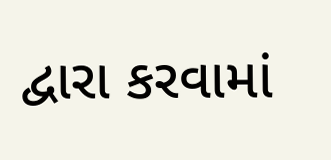દ્વારા કરવામાં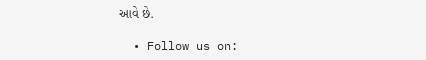આવે છે.

  • Follow us on: